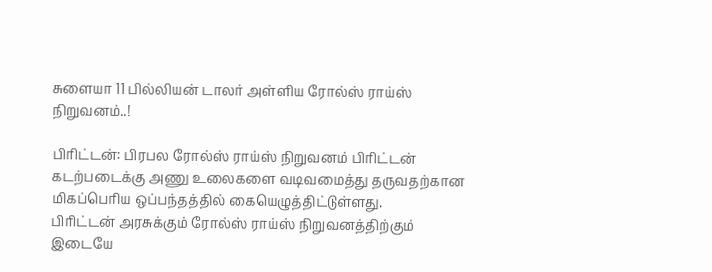சுளையா 11 பில்லியன் டாலர் அள்ளிய ரோல்ஸ் ராய்ஸ் நிறுவனம்..!

பிரிட்டன்: பிரபல ரோல்ஸ் ராய்ஸ் நிறுவனம் பிரிட்டன் கடற்படைக்கு அணு உலைகளை வடிவமைத்து தருவதற்கான மிகப்பெரிய ஒப்பந்தத்தில் கையெழுத்திட்டுள்ளது.
பிரிட்டன் அரசுக்கும் ரோல்ஸ் ராய்ஸ் நிறுவனத்திற்கும் இடையே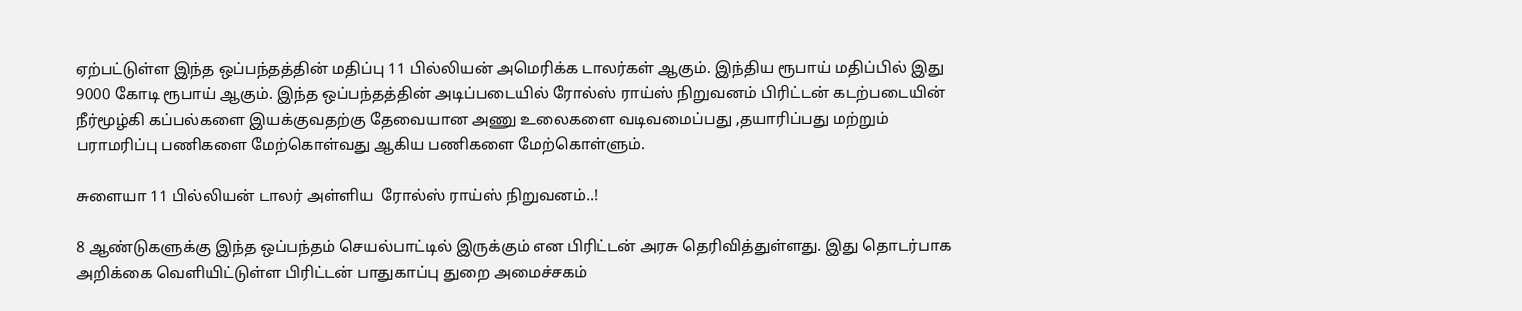ஏற்பட்டுள்ள இந்த ஒப்பந்தத்தின் மதிப்பு 11 பில்லியன் அமெரிக்க டாலர்கள் ஆகும். இந்திய ரூபாய் மதிப்பில் இது 9000 கோடி ரூபாய் ஆகும். இந்த ஒப்பந்தத்தின் அடிப்படையில் ரோல்ஸ் ராய்ஸ் நிறுவனம் பிரிட்டன் கடற்படையின் நீர்மூழ்கி கப்பல்களை இயக்குவதற்கு தேவையான அணு உலைகளை வடிவமைப்பது ,தயாரிப்பது மற்றும் பராமரிப்பு பணிகளை மேற்கொள்வது ஆகிய பணிகளை மேற்கொள்ளும்.

சுளையா 11 பில்லியன் டாலர் அள்ளிய  ரோல்ஸ் ராய்ஸ் நிறுவனம்..!

8 ஆண்டுகளுக்கு இந்த ஒப்பந்தம் செயல்பாட்டில் இருக்கும் என பிரிட்டன் அரசு தெரிவித்துள்ளது. இது தொடர்பாக அறிக்கை வெளியிட்டுள்ள பிரிட்டன் பாதுகாப்பு துறை அமைச்சகம்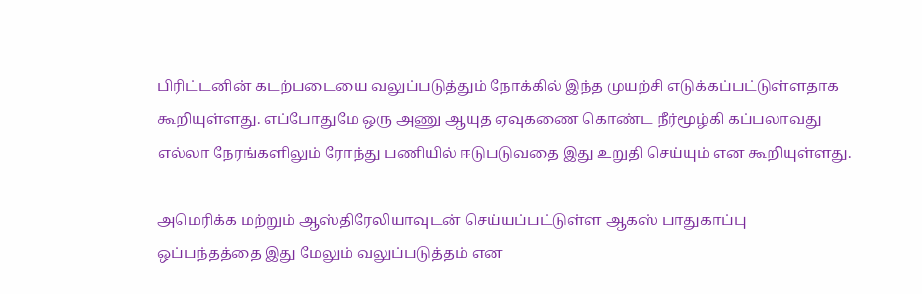பிரிட்டனின் கடற்படையை வலுப்படுத்தும் நோக்கில் இந்த முயற்சி எடுக்கப்பட்டுள்ளதாக கூறியுள்ளது. எப்போதுமே ஒரு அணு ஆயுத ஏவுகணை கொண்ட நீர்மூழ்கி கப்பலாவது எல்லா நேரங்களிலும் ரோந்து பணியில் ஈடுபடுவதை இது உறுதி செய்யும் என கூறியுள்ளது.

அமெரிக்க மற்றும் ஆஸ்திரேலியாவுடன் செய்யப்பட்டுள்ள ஆகஸ் பாதுகாப்பு ஒப்பந்தத்தை இது மேலும் வலுப்படுத்தம் என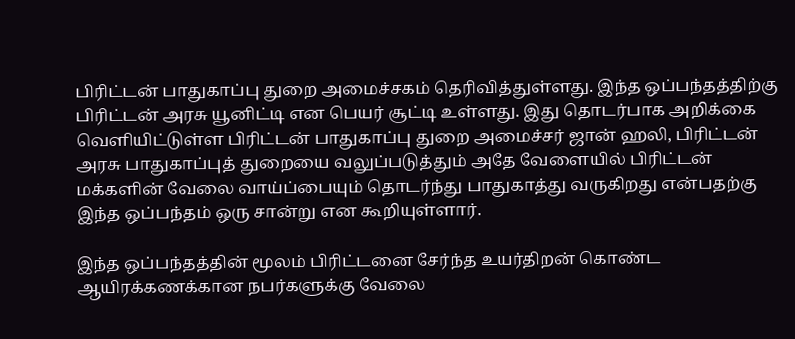பிரிட்டன் பாதுகாப்பு துறை அமைச்சகம் தெரிவித்துள்ளது. இந்த ஒப்பந்தத்திற்கு பிரிட்டன் அரசு யூனிட்டி என பெயர் சூட்டி உள்ளது. இது தொடர்பாக அறிக்கை வெளியிட்டுள்ள பிரிட்டன் பாதுகாப்பு துறை அமைச்சர் ஜான் ஹலி, பிரிட்டன் அரசு பாதுகாப்புத் துறையை வலுப்படுத்தும் அதே வேளையில் பிரிட்டன் மக்களின் வேலை வாய்ப்பையும் தொடர்ந்து பாதுகாத்து வருகிறது என்பதற்கு இந்த ஒப்பந்தம் ஒரு சான்று என கூறியுள்ளார்.

இந்த ஒப்பந்தத்தின் மூலம் பிரிட்டனை சேர்ந்த உயர்திறன் கொண்ட ஆயிரக்கணக்கான நபர்களுக்கு வேலை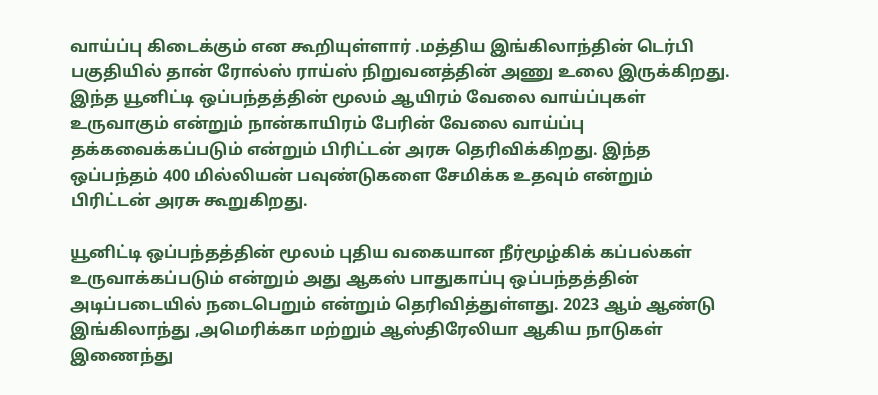வாய்ப்பு கிடைக்கும் என கூறியுள்ளார் .மத்திய இங்கிலாந்தின் டெர்பி பகுதியில் தான் ரோல்ஸ் ராய்ஸ் நிறுவனத்தின் அணு உலை இருக்கிறது. இந்த யூனிட்டி ஒப்பந்தத்தின் மூலம் ஆயிரம் வேலை வாய்ப்புகள் உருவாகும் என்றும் நான்காயிரம் பேரின் வேலை வாய்ப்பு தக்கவைக்கப்படும் என்றும் பிரிட்டன் அரசு தெரிவிக்கிறது. இந்த ஒப்பந்தம் 400 மில்லியன் பவுண்டுகளை சேமிக்க உதவும் என்றும் பிரிட்டன் அரசு கூறுகிறது.

யூனிட்டி ஒப்பந்தத்தின் மூலம் புதிய வகையான நீர்மூழ்கிக் கப்பல்கள் உருவாக்கப்படும் என்றும் அது ஆகஸ் பாதுகாப்பு ஒப்பந்தத்தின் அடிப்படையில் நடைபெறும் என்றும் தெரிவித்துள்ளது. 2023 ஆம் ஆண்டு இங்கிலாந்து ,அமெரிக்கா மற்றும் ஆஸ்திரேலியா ஆகிய நாடுகள் இணைந்து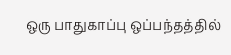ஒரு பாதுகாப்பு ஒப்பந்தத்தில்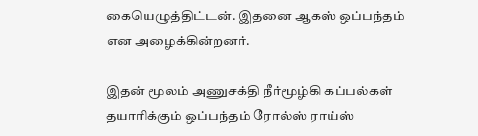கையெழுத்திட்டன். இதனை ஆகஸ் ஒப்பந்தம் என அழைக்கின்றனர்.

இதன் மூலம் அணுசக்தி நீர்மூழ்கி கப்பல்கள் தயாரிக்கும் ஒப்பந்தம் ரோல்ஸ் ராய்ஸ்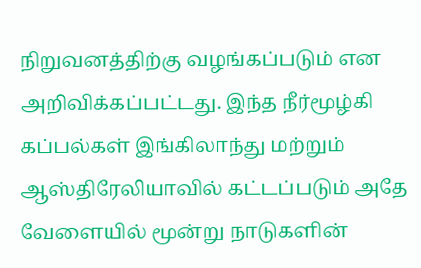நிறுவனத்திற்கு வழங்கப்படும் என அறிவிக்கப்பட்டது. இந்த நீர்மூழ்கி கப்பல்கள் இங்கிலாந்து மற்றும் ஆஸ்திரேலியாவில் கட்டப்படும் அதே வேளையில் மூன்று நாடுகளின்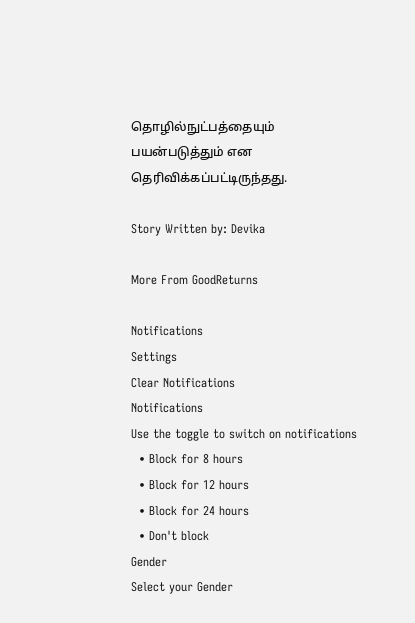தொழில்நுட்பத்தையும் பயன்படுத்தும் என தெரிவிக்கப்பட்டிருந்தது.

Story Written by: Devika

More From GoodReturns

Notifications
Settings
Clear Notifications
Notifications
Use the toggle to switch on notifications
  • Block for 8 hours
  • Block for 12 hours
  • Block for 24 hours
  • Don't block
Gender
Select your Gender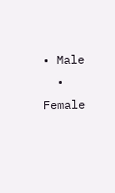• Male
  • Female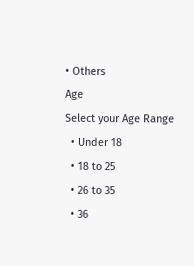• Others
Age
Select your Age Range
  • Under 18
  • 18 to 25
  • 26 to 35
  • 36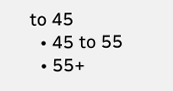to 45
  • 45 to 55
  • 55+